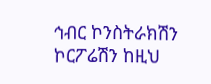ኅብር ኮንስትራክሽን ኮርፖሬሽን ከዚህ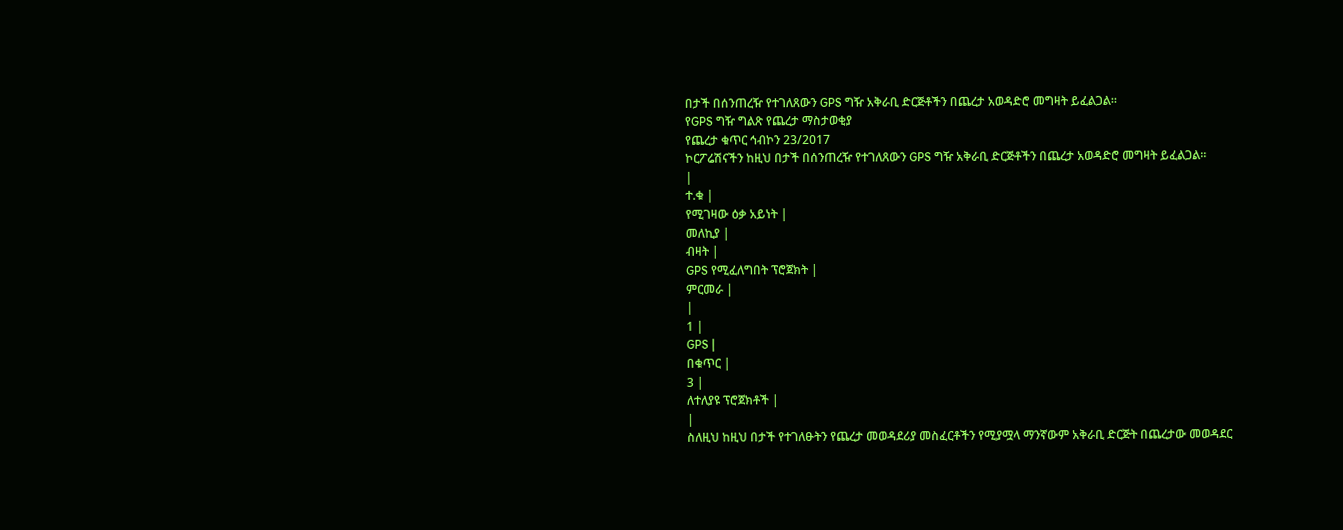በታች በሰንጠረዥ የተገለጸውን GPS ግዥ አቅራቢ ድርጅቶችን በጨረታ አወዳድሮ መግዛት ይፈልጋል።
የGPS ግዥ ግልጽ የጨረታ ማስታወቂያ
የጨረታ ቁጥር ኅብኮን 23/2017
ኮርፖሬሽናችን ከዚህ በታች በሰንጠረዥ የተገለጸውን GPS ግዥ አቅራቢ ድርጅቶችን በጨረታ አወዳድሮ መግዛት ይፈልጋል።
|
ተ.ቁ |
የሚገዛው ዕቃ አይነት |
መለኪያ |
ብዛት |
GPS የሚፈለግበት ፕሮጀክት |
ምርመራ |
|
1 |
GPS |
በቁጥር |
3 |
ለተለያዩ ፕሮጀክቶች |
|
ስለዚህ ከዚህ በታች የተገለፁትን የጨረታ መወዳደሪያ መስፈርቶችን የሚያሟላ ማንኛውም አቅራቢ ድርጅት በጨረታው መወዳደር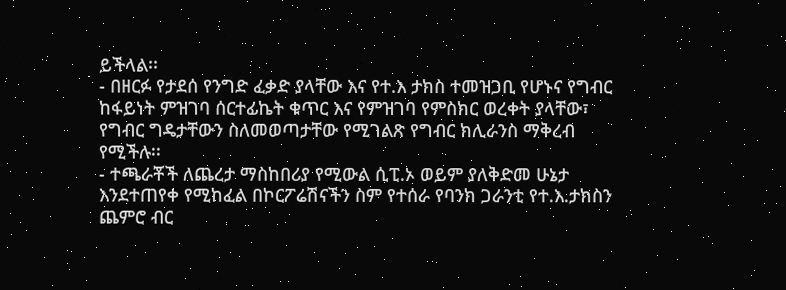ይችላል፡፡
- በዘርፉ የታደሰ የንግድ ፈቃድ ያላቸው እና የተ.እ ታክስ ተመዝጋቢ የሆኑና የግብር ከፋይነት ምዝገባ ሰርተፊኬት ቁጥር እና የምዝገባ የምስክር ወረቀት ያላቸው፣ የግብር ግዴታቸውን ስለመወጣታቸው የሚገልጽ የግብር ክሊራንስ ማቅረብ የሚችሉ፡፡
- ተጫራቾች ለጨረታ ማስከበሪያ የሚውል ሲፒ.ኦ ወይም ያለቅድመ ሁኔታ እንደተጠየቀ የሚከፈል በኮርፖሬሽናችን ስም የተሰራ የባንክ ጋራንቲ የተ.እ.ታክስን ጨምሮ ብር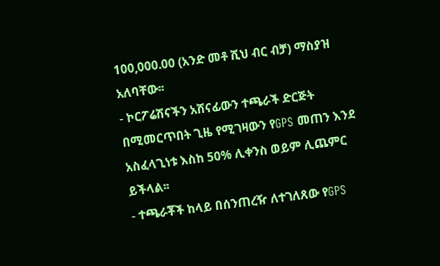100,000.00 (አንድ መቶ ሺህ ብር ብቻ) ማስያዝ አለባቸው፡፡
- ኮርፖሬሽናችን አሸናፊውን ተጫራች ድርጅት በሚመርጥበት ጊዜ የሚገዛውን የGPS መጠን እንደ አስፈላጊነቱ እስከ 50% ሊቀንስ ወይም ሊጨምር ይችላል፡፡
- ተጫራቾች ከላይ በሰንጠረዥ ለተገለጸው የGPS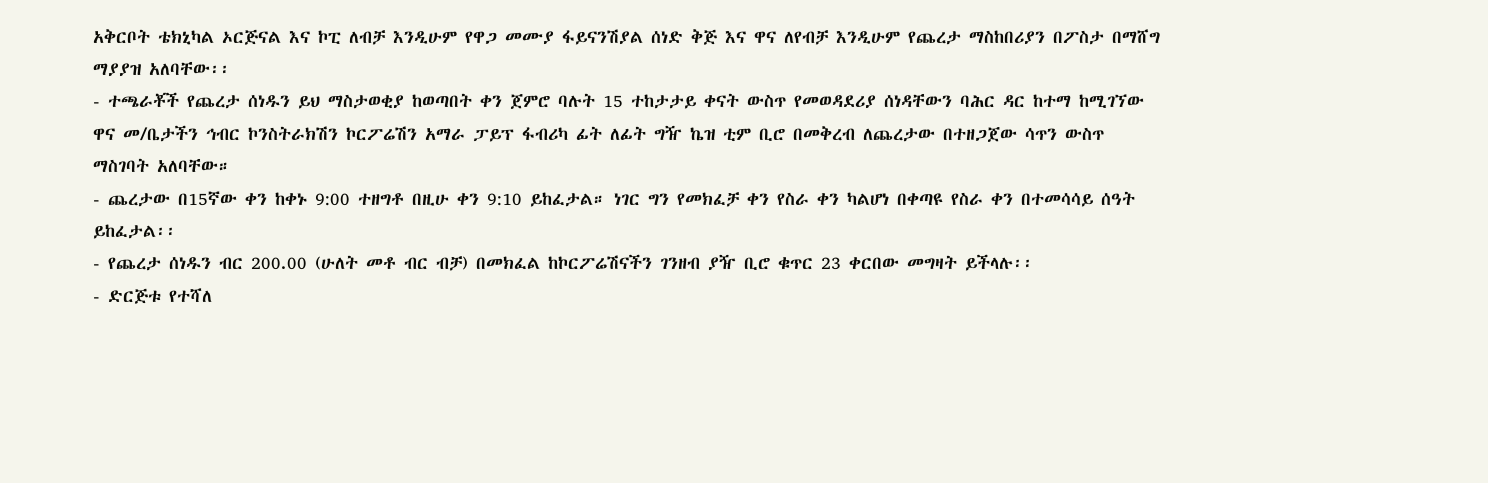አቅርቦት ቴክኒካል ኦርጅናል እና ኮፒ ለብቻ እንዲሁም የዋጋ መሙያ ፋይናንሽያል ሰነድ ቅጅ እና ዋና ለየብቻ እንዲሁም የጨረታ ማስከበሪያን በፖስታ በማሸግ ማያያዝ አለባቸው፡፡
- ተጫራቾች የጨረታ ሰነዱን ይህ ማስታወቂያ ከወጣበት ቀን ጀምሮ ባሉት 15 ተከታታይ ቀናት ውስጥ የመወዳደሪያ ሰነዳቸውን ባሕር ዳር ከተማ ከሚገኘው ዋና መ/ቤታችን ኅብር ኮንስትራክሽን ኮርፖሬሽን አማራ ፓይፕ ፋብሪካ ፊት ለፊት ግዥ ኬዝ ቲም ቢሮ በመቅረብ ለጨረታው በተዘጋጀው ሳጥን ውስጥ ማስገባት አለባቸው።
- ጨረታው በ15ኛው ቀን ከቀኑ 9:00 ተዘግቶ በዚሁ ቀን 9:10 ይከፈታል። ነገር ግን የመክፈቻ ቀን የስራ ቀን ካልሆነ በቀጣዩ የስራ ቀን በተመሳሳይ ሰዓት ይከፈታል፡፡
- የጨረታ ሰነዱን ብር 200.00 (ሁለት መቶ ብር ብቻ) በመክፈል ከኮርፖሬሽናችን ገንዘብ ያዥ ቢሮ ቁጥር 23 ቀርበው መግዛት ይችላሉ፡፡
- ድርጅቱ የተሻለ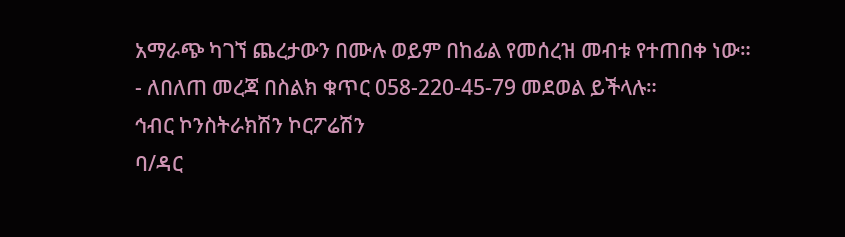አማራጭ ካገኘ ጨረታውን በሙሉ ወይም በከፊል የመሰረዝ መብቱ የተጠበቀ ነው።
- ለበለጠ መረጃ በስልክ ቁጥር 058-220-45-79 መደወል ይችላሉ።
ኅብር ኮንስትራክሽን ኮርፖሬሽን
ባ/ዳር